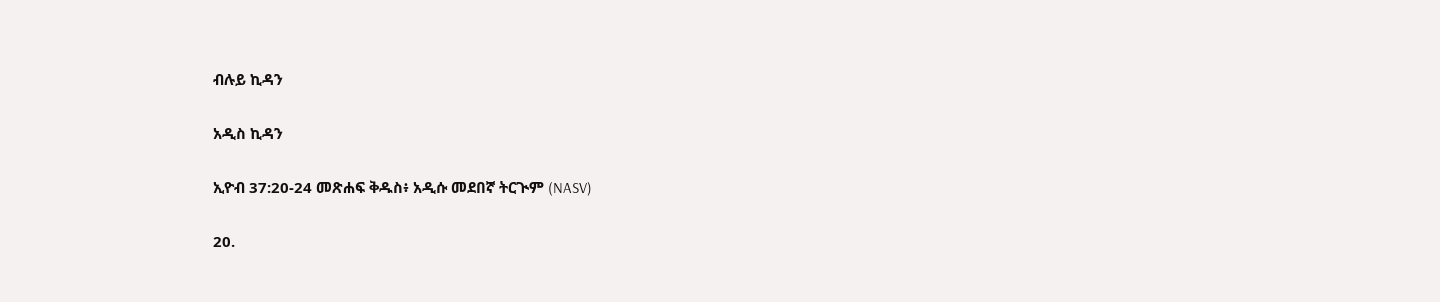ብሉይ ኪዳን

አዲስ ኪዳን

ኢዮብ 37:20-24 መጽሐፍ ቅዱስ፥ አዲሱ መደበኛ ትርጒም (NASV)

20.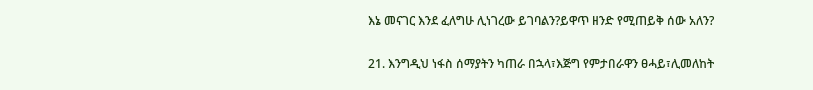እኔ መናገር እንደ ፈለግሁ ሊነገረው ይገባልን?ይዋጥ ዘንድ የሚጠይቅ ሰው አለን?

21. እንግዲህ ነፋስ ሰማያትን ካጠራ በኋላ፣እጅግ የምታበራዋን ፀሓይ፣ሊመለከት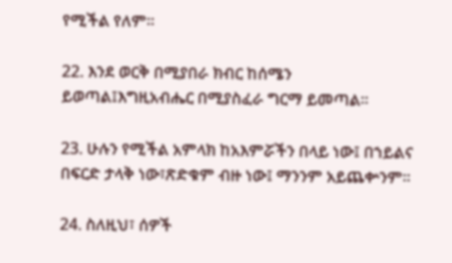የሚችል የለም።

22. እንደ ወርቅ በሚያበራ ክብር ከሰሜን ይወጣል፤እግዚአብሔር በሚያስፈራ ግርማ ይመጣል።

23. ሁሉን የሚችል አምላክ ከአእምሯችን በላይ ነው፤ በኀይልና በፍርድ ታላቅ ነው፣ጽድቁም ብዙ ነው፤ ማንንም አይጨቍንም።

24. ስለዚህ፣ ሰዎች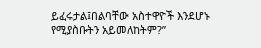ይፈሩታል፤በልባቸው አስተዋዮች እንደሆኑ የሚያስቡትን አይመለከትም?”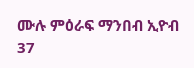ሙሉ ምዕራፍ ማንበብ ኢዮብ 37